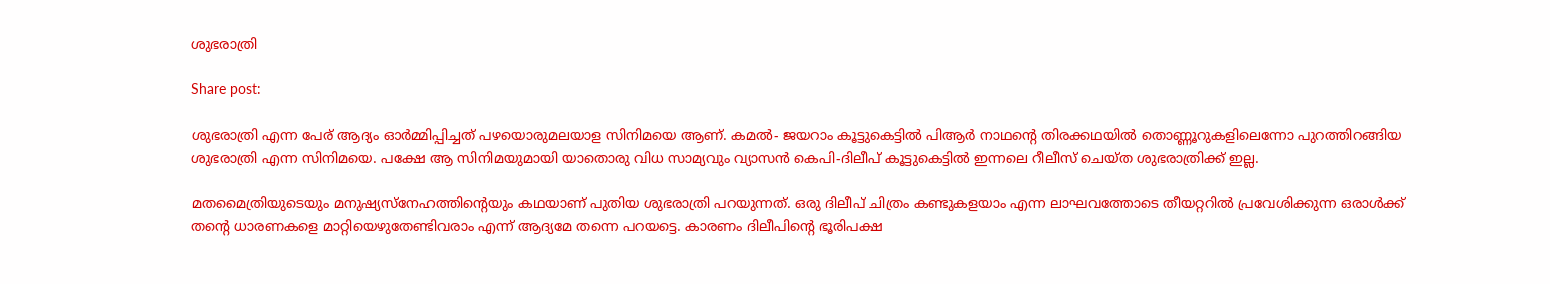ശുഭരാത്രി

Share post:

ശുഭരാത്രി എന്ന പേര് ആദ്യം ഓര്‍മ്മിപ്പിച്ചത് പഴയൊരുമലയാള സിനിമയെ ആണ്. കമല്‍- ജയറാം കൂട്ടുകെട്ടില്‍ പിആര്‍ നാഥന്റെ തിരക്കഥയില്‍ തൊണ്ണൂറുകളിലെന്നോ പുറത്തിറങ്ങിയ ശുഭരാത്രി എന്ന സിനിമയെ. പക്ഷേ ആ സിനിമയുമായി യാതൊരു വിധ സാമ്യവും വ്യാസന്‍ കെപി-ദിലീപ് കൂട്ടുകെട്ടില്‍ ഇന്നലെ റീലീസ് ചെയ്ത ശുഭരാത്രിക്ക് ഇല്ല.

മതമൈത്രിയുടെയും മനുഷ്യസ്‌നേഹത്തിന്റെയും കഥയാണ് പുതിയ ശുഭരാത്രി പറയുന്നത്. ഒരു ദിലീപ് ചിത്രം കണ്ടുകളയാം എന്ന ലാഘവത്തോടെ തീയറ്ററില്‍ പ്രവേശിക്കുന്ന ഒരാള്‍ക്ക് തന്റെ ധാരണകളെ മാറ്റിയെഴുതേണ്ടിവരാം എന്ന് ആദ്യമേ തന്നെ പറയട്ടെ. കാരണം ദിലീപിന്റെ ഭൂരിപക്ഷ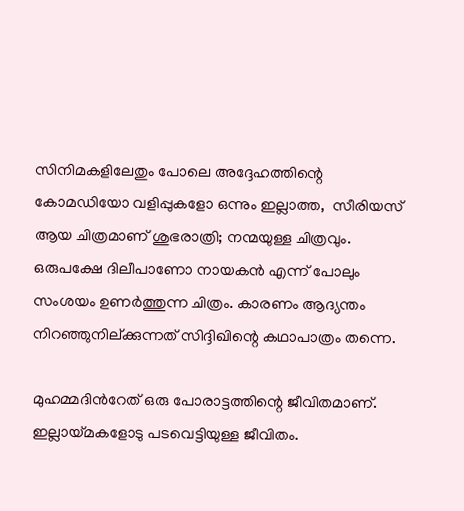സിനിമകളിലേതും പോലെ അദ്ദേഹത്തിന്റെ കോമഡിയോ വളിപ്പുകളോ ഒന്നും ഇല്ലാത്ത,  സീരിയസ് ആയ ചിത്രമാണ് ശുഭരാത്രി; നന്മയുള്ള ചിത്രവും.
ഒരുപക്ഷേ ദിലീപാണോ നായകന്‍ എന്ന് പോലും സംശയം ഉണര്‍ത്തുന്ന ചിത്രം. കാരണം ആദ്യന്തം നിറഞ്ഞുനില്ക്കുന്നത് സിദ്ദിഖിന്റെ കഥാപാത്രം തന്നെ.

മുഹമ്മദിന്‍റേത് ഒരു പോരാട്ടത്തിന്റെ ജീവിതമാണ്. ഇല്ലായ്മകളോടു പടവെട്ടിയുള്ള ജീവിതം.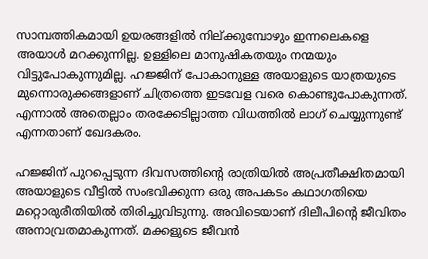സാമ്പത്തികമായി ഉയരങ്ങളില്‍ നില്ക്കുമ്പോഴും ഇന്നലെകളെ അയാള്‍ മറക്കുന്നില്ല. ഉള്ളിലെ മാനുഷികതയും നന്മയും വിട്ടുപോകുന്നുമില്ല. ഹജ്ജിന് പോകാനുള്ള അയാളുടെ യാത്രയുടെ മുന്നൊരുക്കങ്ങളാണ് ചിത്രത്തെ ഇടവേള വരെ കൊണ്ടുപോകുന്നത്. എന്നാല്‍ അതെല്ലാം തരക്കേടില്ലാത്ത വിധത്തില്‍ ലാഗ് ചെയ്യുന്നുണ്ട് എന്നതാണ് ഖേദകരം.

ഹജ്ജിന് പുറപ്പെടുന്ന ദിവസത്തിന്റെ രാത്രിയില്‍ അപ്രതീക്ഷിതമായി അയാളുടെ വീട്ടില്‍ സംഭവിക്കുന്ന ഒരു അപകടം കഥാഗതിയെ മറ്റൊരുരീതിയില്‍ തിരിച്ചുവിടുന്നു. അവിടെയാണ് ദിലീപിന്റെ ജീവിതം അനാവ്രതമാകുന്നത്. മക്കളുടെ ജീവന്‍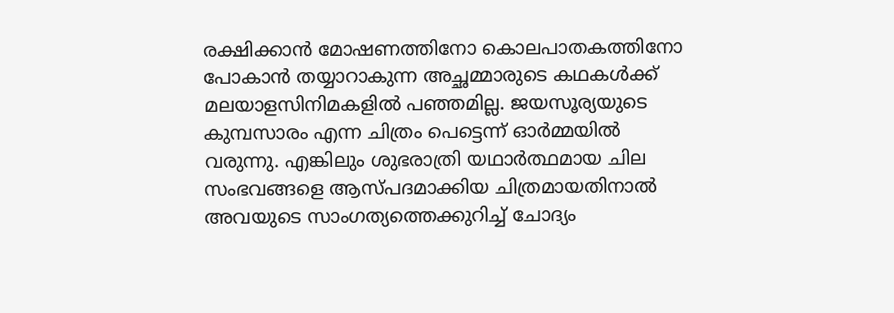രക്ഷിക്കാന്‍ മോഷണത്തിനോ കൊലപാതകത്തിനോ പോകാന്‍ തയ്യാറാകുന്ന അച്ഛമ്മാരുടെ കഥകള്‍ക്ക് മലയാളസിനിമകളില്‍ പഞ്ഞമില്ല. ജയസൂര്യയുടെ  കുമ്പസാരം എന്ന ചിത്രം പെട്ടെന്ന് ഓര്‍മ്മയില്‍ വരുന്നു. എങ്കിലും ശുഭരാത്രി യഥാര്‍ത്ഥമായ ചില സംഭവങ്ങളെ ആസ്പദമാക്കിയ ചിത്രമായതിനാല്‍ അവയുടെ സാംഗത്യത്തെക്കുറിച്ച് ചോദ്യം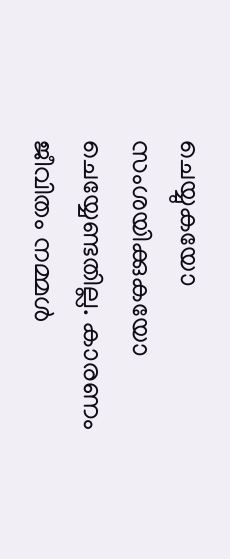ചെയ്യുകയോ സംശയിക്കുകയോ ചെയ്യേണ്ടതില്ല. കാരണം ജീവിതം നമ്മള്‍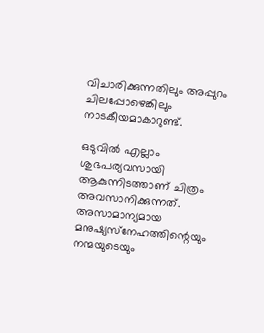വിചാരിക്കുന്നതിലും അപ്പുറം ചിലപ്പോഴെങ്കിലും നാടകീയമാകാറുണ്ട്.

ഒടുവില്‍ എല്ലാം ശുഭപര്യവസായി ആകുന്നിടത്താണ് ചിത്രം അവസാനിക്കുന്നത്. അസാമാന്യമായ മനുഷ്യസ്‌നേഹത്തിന്റെയും നന്മയുടെയും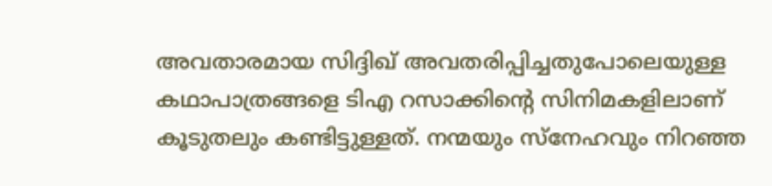അവതാരമായ സിദ്ദിഖ് അവതരിപ്പിച്ചതുപോലെയുള്ള കഥാപാത്രങ്ങളെ ടിഎ റസാക്കിന്റെ സിനിമകളിലാണ് കൂടുതലും കണ്ടിട്ടുള്ളത്. നന്മയും സ്‌നേഹവും നിറഞ്ഞ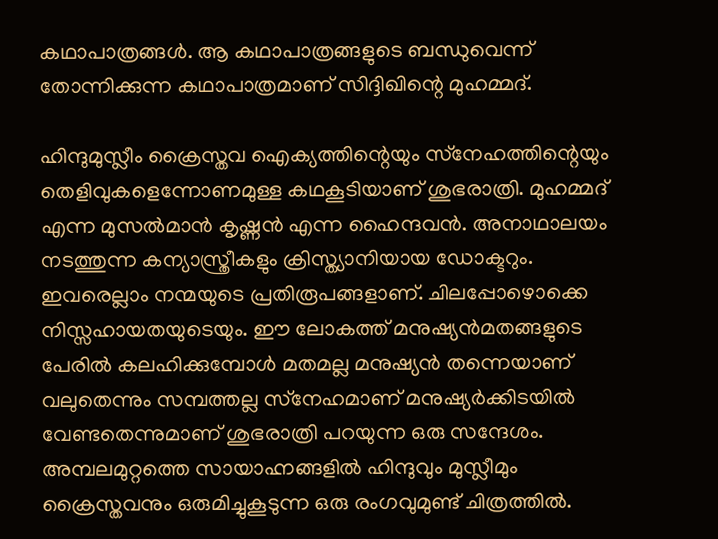കഥാപാത്രങ്ങള്‍. ആ കഥാപാത്രങ്ങളുടെ ബന്ധുവെന്ന് തോന്നിക്കുന്ന കഥാപാത്രമാണ് സിദ്ദിഖിന്റെ മുഹമ്മദ്.

ഹിന്ദുമുസ്ലീം ക്രൈസ്തവ ഐക്യത്തിന്റെയും സ്‌നേഹത്തിന്റെയും തെളിവുകളെന്നോണമുള്ള കഥകൂടിയാണ് ശുഭരാത്രി. മുഹമ്മദ് എന്ന മുസല്‍മാന്‍ കൃഷ്ണന്‍ എന്ന ഹൈന്ദവന്‍. അനാഥാലയം നടത്തുന്ന കന്യാസ്ത്രീകളും ക്രിസ്ത്യാനിയായ ഡോക്ടറും. ഇവരെല്ലാം നന്മയുടെ പ്രതിരൂപങ്ങളാണ്. ചിലപ്പോഴൊക്കെ നിസ്സഹായതയുടെയും. ഈ ലോകത്ത് മനുഷ്യന്‍മതങ്ങളുടെ പേരില്‍ കലഹിക്കുമ്പോള്‍ മതമല്ല മനുഷ്യന്‍ തന്നെയാണ് വലുതെന്നും സമ്പത്തല്ല സ്‌നേഹമാണ് മനുഷ്യര്‍ക്കിടയില്‍ വേണ്ടതെന്നുമാണ് ശുഭരാത്രി പറയുന്ന ഒരു സന്ദേശം. അമ്പലമുറ്റത്തെ സായാഹ്നങ്ങളില്‍ ഹിന്ദുവും മുസ്ലീമും ക്രൈസ്തവനും ഒരുമിച്ചുകൂടുന്ന ഒരു രംഗവുമുണ്ട് ചിത്രത്തില്‍.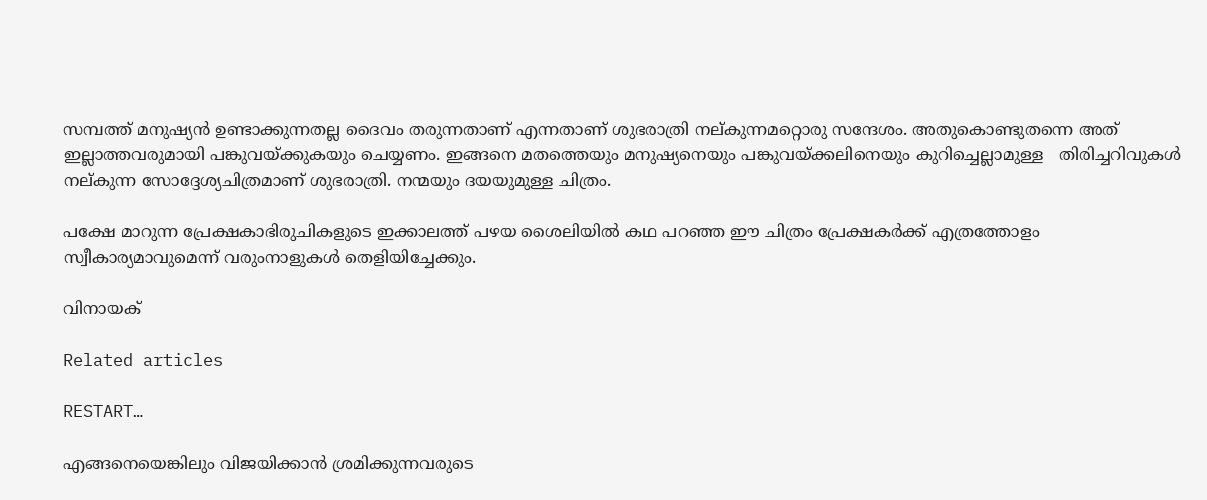സമ്പത്ത് മനുഷ്യന്‍ ഉണ്ടാക്കുന്നതല്ല ദൈവം തരുന്നതാണ് എന്നതാണ് ശുഭരാത്രി നല്കുന്നമറ്റൊരു സന്ദേശം. അതുകൊണ്ടുതന്നെ അത് ഇല്ലാത്തവരുമായി പങ്കുവയ്ക്കുകയും ചെയ്യണം. ഇങ്ങനെ മതത്തെയും മനുഷ്യനെയും പങ്കുവയ്ക്കലിനെയും കുറിച്ചെല്ലാമുള്ള   തിരിച്ചറിവുകള്‍ നല്കുന്ന സോദ്ദേശ്യചിത്രമാണ് ശുഭരാത്രി. നന്മയും ദയയുമുള്ള ചിത്രം.

പക്ഷേ മാറുന്ന പ്രേക്ഷകാഭിരുചികളുടെ ഇക്കാലത്ത് പഴയ ശൈലിയില്‍ കഥ പറഞ്ഞ ഈ ചിത്രം പ്രേക്ഷകര്‍ക്ക് എത്രത്തോളം സ്വീകാര്യമാവുമെന്ന് വരുംനാളുകള്‍ തെളിയിച്ചേക്കും.

വിനായക്‌

Related articles

RESTART…

എങ്ങനെയെങ്കിലും വിജയിക്കാൻ ശ്രമിക്കുന്നവരുടെ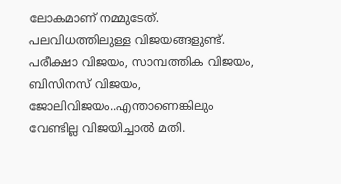ലോകമാണ് നമ്മുടേത്. പലവിധത്തിലുള്ള വിജയങ്ങളുണ്ട്. പരീക്ഷാ വിജയം, സാമ്പത്തിക വിജയം, ബിസിനസ് വിജയം, ജോലിവിജയം..എന്താണെങ്കിലും വേണ്ടില്ല വിജയിച്ചാൽ മതി.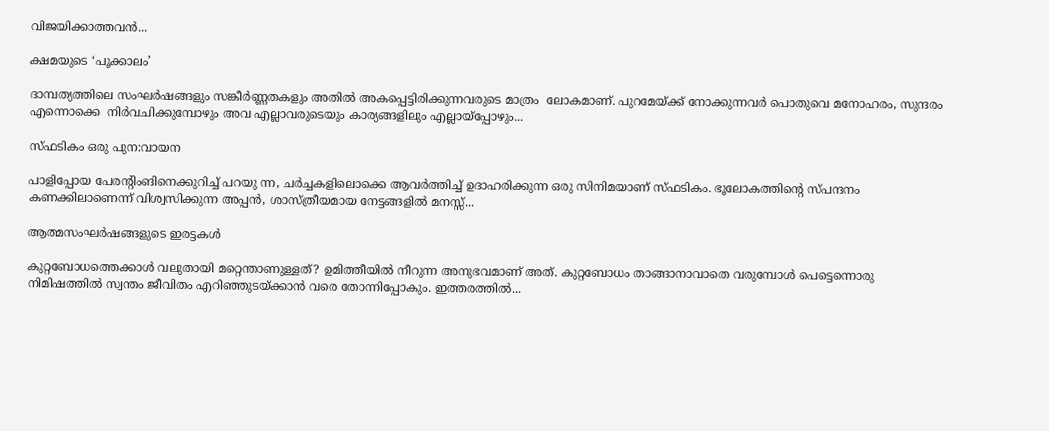വിജയിക്കാത്തവൻ...

ക്ഷമയുടെ ‘പൂക്കാലം’

ദാമ്പത്യത്തിലെ സംഘർഷങ്ങളും സങ്കീർണ്ണതകളും അതിൽ അകപ്പെട്ടിരിക്കുന്നവരുടെ മാത്രം  ലോകമാണ്. പുറമേയ്ക്ക് നോക്കുന്നവർ പൊതുവെ മനോഹരം, സുന്ദരം എന്നൊക്കെ  നിർവചിക്കുമ്പോഴും അവ എല്ലാവരുടെയും കാര്യങ്ങളിലും എല്ലായ്പ്പോഴും...

സ്ഫടികം ഒരു പുന:വായന

പാളിപ്പോയ പേരന്റിംങിനെക്കുറിച്ച് പറയു ന്ന, ചർച്ചകളിലൊക്കെ ആവർത്തിച്ച് ഉദാഹരിക്കുന്ന ഒരു സിനിമയാണ് സ്ഫടികം. ഭൂലോകത്തിന്റെ സ്പന്ദനം കണക്കിലാണെന്ന് വിശ്വസിക്കുന്ന അപ്പൻ, ശാസ്ത്രീയമായ നേട്ടങ്ങളിൽ മനസ്സ്...

ആത്മസംഘർഷങ്ങളുടെ ഇരട്ടകൾ

കുറ്റബോധത്തെക്കാൾ വലുതായി മറ്റെന്താണുള്ളത്? ഉമിത്തീയിൽ നീറുന്ന അനുഭവമാണ് അത്. കുറ്റബോധം താങ്ങാനാവാതെ വരുമ്പോൾ പെട്ടെന്നൊരു നിമിഷത്തിൽ സ്വന്തം ജീവിതം എറിഞ്ഞുടയ്ക്കാൻ വരെ തോന്നിപ്പോകും. ഇത്തരത്തിൽ...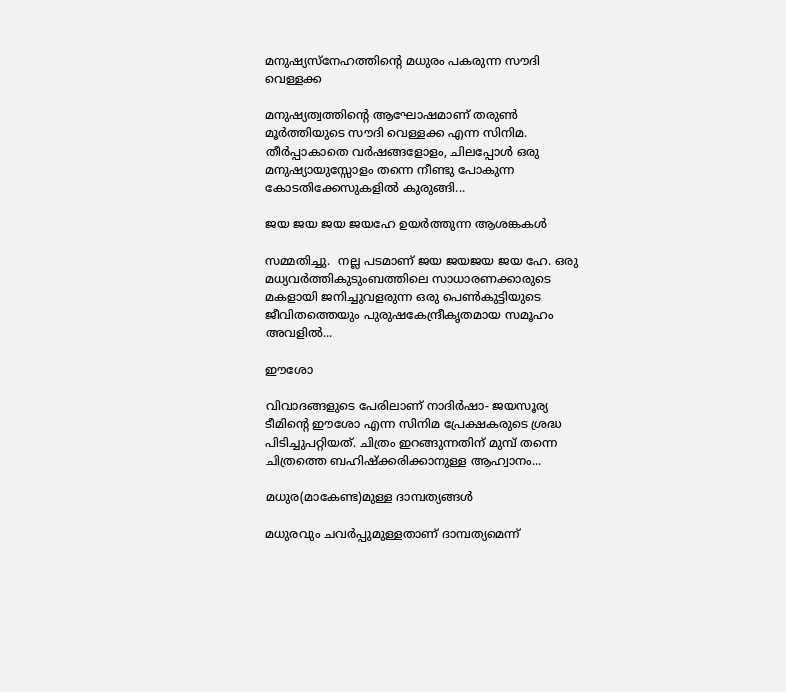മനുഷ്യസ്‌നേഹത്തിന്റെ മധുരം പകരുന്ന സൗദി വെള്ളക്ക

മനുഷ്യത്വത്തിന്റെ ആഘോഷമാണ് തരുൺ മൂർത്തിയുടെ സൗദി വെള്ളക്ക എന്ന സിനിമ. തീർപ്പാകാതെ വർഷങ്ങളോളം, ചിലപ്പോൾ ഒരു മനുഷ്യായുസ്സോളം തന്നെ നീണ്ടു പോകുന്ന കോടതിക്കേസുകളിൽ കുരുങ്ങി...

ജയ ജയ ജയ ജയഹേ ഉയർത്തുന്ന ആശങ്കകൾ

സമ്മതിച്ചു.  നല്ല പടമാണ് ജയ ജയജയ ജയ ഹേ. ഒരു മധ്യവർത്തികുടുംബത്തിലെ സാധാരണക്കാരുടെ മകളായി ജനിച്ചുവളരുന്ന ഒരു പെൺകുട്ടിയുടെ ജീവിതത്തെയും പുരുഷകേന്ദ്രീകൃതമായ സമൂഹം അവളിൽ...

ഈശോ

വിവാദങ്ങളുടെ പേരിലാണ് നാദിർഷാ- ജയസൂര്യ ടീമിന്റെ ഈശോ എന്ന സിനിമ പ്രേക്ഷകരുടെ ശ്രദ്ധ പിടിച്ചുപറ്റിയത്. ചിത്രം ഇറങ്ങുന്നതിന് മുമ്പ് തന്നെ ചിത്രത്തെ ബഹിഷ്‌ക്കരിക്കാനുള്ള ആഹ്വാനം...

മധുര(മാകേണ്ട)മുള്ള ദാമ്പത്യങ്ങൾ

മധുരവും ചവർപ്പുമുള്ളതാണ് ദാമ്പത്യമെന്ന്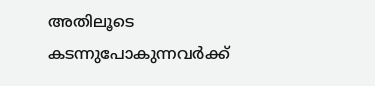അതിലൂടെ കടന്നുപോകുന്നവർക്ക്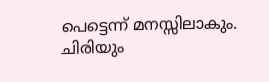പെട്ടെന്ന് മനസ്സിലാകും. ചിരിയും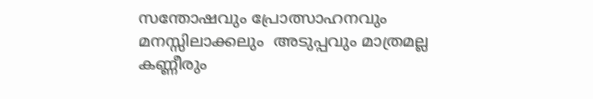സന്തോഷവും പ്രോത്സാഹനവും മനസ്സിലാക്കലും  അടുപ്പവും മാത്രമല്ല  കണ്ണീരും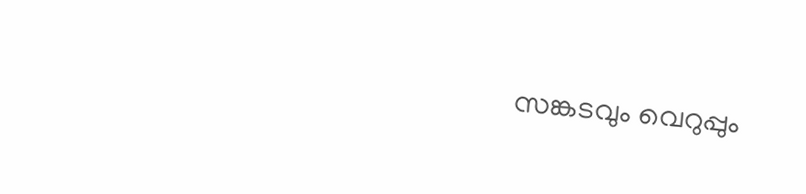സങ്കടവും വെറുപ്പും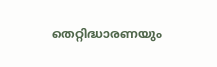തെറ്റിദ്ധാരണയും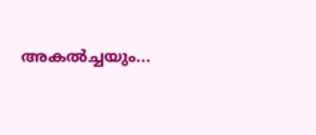അകൽച്ചയും...